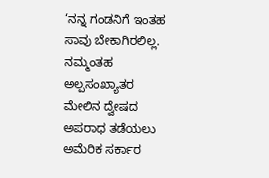‘ನನ್ನ ಗಂಡನಿಗೆ ಇಂತಹ ಸಾವು ಬೇಕಾಗಿರಲಿಲ್ಲ. ನಮ್ಮಂತಹ ಅಲ್ಪಸಂಖ್ಯಾತರ ಮೇಲಿನ ದ್ವೇಷದ ಅಪರಾಧ ತಡೆಯಲು ಅಮೆರಿಕ ಸರ್ಕಾರ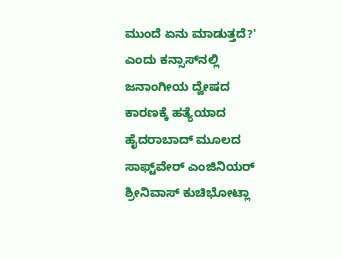ಮುಂದೆ ಏನು ಮಾಡುತ್ತದೆ?' ಎಂದು ಕನ್ಸಾಸ್‌ನಲ್ಲಿ ಜನಾಂಗೀಯ ದ್ವೇಷದ ಕಾರಣಕ್ಕೆ ಹತ್ಯೆಯಾದ ಹೈದರಾಬಾದ್‌ ಮೂಲದ ಸಾಫ್ಟ್‌ವೇರ್‌ ಎಂಜಿನಿಯರ್‌ ಶ್ರೀನಿವಾಸ್‌ ಕುಚಿಭೋಟ್ಲಾ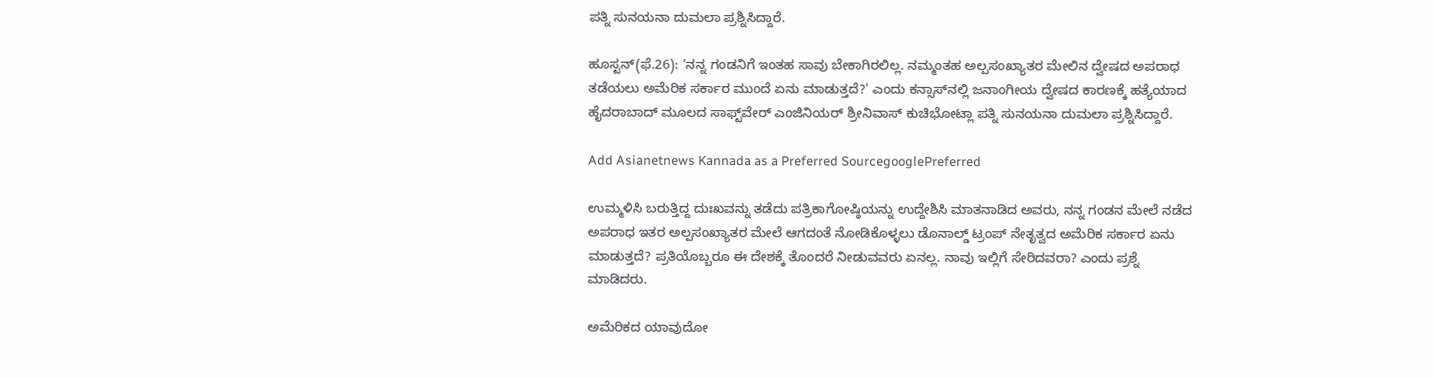ಪತ್ನಿ ಸುನಯನಾ ದುಮಲಾ ಪ್ರಶ್ನಿಸಿದ್ದಾರೆ.

ಹೂಸ್ಟನ್‌(ಫೆ.26): ‘ನನ್ನ ಗಂಡನಿಗೆ ಇಂತಹ ಸಾವು ಬೇಕಾಗಿರಲಿಲ್ಲ. ನಮ್ಮಂತಹ ಅಲ್ಪಸಂಖ್ಯಾತರ ಮೇಲಿನ ದ್ವೇಷದ ಅಪರಾಧ ತಡೆಯಲು ಅಮೆರಿಕ ಸರ್ಕಾರ ಮುಂದೆ ಏನು ಮಾಡುತ್ತದೆ?' ಎಂದು ಕನ್ಸಾಸ್‌ನಲ್ಲಿ ಜನಾಂಗೀಯ ದ್ವೇಷದ ಕಾರಣಕ್ಕೆ ಹತ್ಯೆಯಾದ ಹೈದರಾಬಾದ್‌ ಮೂಲದ ಸಾಫ್ಟ್‌ವೇರ್‌ ಎಂಜಿನಿಯರ್‌ ಶ್ರೀನಿವಾಸ್‌ ಕುಚಿಭೋಟ್ಲಾ ಪತ್ನಿ ಸುನಯನಾ ದುಮಲಾ ಪ್ರಶ್ನಿಸಿದ್ದಾರೆ.

Add Asianetnews Kannada as a Preferred SourcegooglePreferred

ಉಮ್ಮಳಿಸಿ ಬರುತ್ತಿದ್ದ ದುಃಖವನ್ನು ತಡೆದು ಪತ್ರಿಕಾಗೋಷ್ಠಿಯನ್ನು ಉದ್ದೇಶಿಸಿ ಮಾತನಾಡಿದ ಅವರು, ನನ್ನ ಗಂಡನ ಮೇಲೆ ನಡೆದ ಅಪರಾಧ ಇತರ ಅಲ್ಪಸಂಖ್ಯಾತರ ಮೇಲೆ ಆಗದಂತೆ ನೋಡಿಕೊಳ್ಳಲು ಡೊನಾಲ್ಡ್‌ ಟ್ರಂಪ್‌ ನೇತೃತ್ವದ ಅಮೆರಿಕ ಸರ್ಕಾರ ಏನು ಮಾಡುತ್ತದೆ? ಪ್ರತಿಯೊಬ್ಬರೂ ಈ ದೇಶಕ್ಕೆ ತೊಂದರೆ ನೀಡುವವರು ಏನಲ್ಲ. ನಾವು ಇಲ್ಲಿಗೆ ಸೇರಿದವರಾ? ಎಂದು ಪ್ರಶ್ನೆ ಮಾಡಿದರು.

ಅಮೆರಿಕದ ಯಾವುದೋ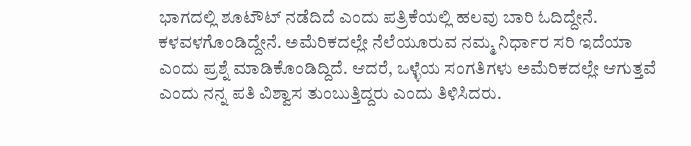ಭಾಗದಲ್ಲಿ ಶೂಟೌಟ್‌ ನಡೆದಿದೆ ಎಂದು ಪತ್ರಿಕೆಯಲ್ಲಿ ಹಲವು ಬಾರಿ ಓದಿದ್ದೇನೆ. ಕಳವಳಗೊಂಡಿದ್ದೇನೆ. ಅಮೆರಿಕದಲ್ಲೇ ನೆಲೆಯೂರುವ ನಮ್ಮ ನಿರ್ಧಾರ ಸರಿ ಇದೆಯಾ ಎಂದು ಪ್ರಶ್ನೆ ಮಾಡಿಕೊಂಡಿದ್ದಿದೆ. ಆದರೆ, ಒಳ್ಳೆಯ ಸಂಗತಿಗಳು ಅಮೆರಿಕದಲ್ಲೇ ಆಗುತ್ತವೆ ಎಂದು ನನ್ನ ಪತಿ ವಿಶ್ವಾಸ ತುಂಬುತ್ತಿದ್ದರು ಎಂದು ತಿಳಿಸಿದರು.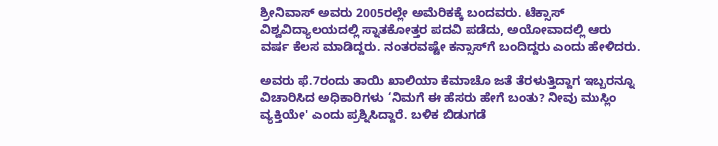ಶ್ರೀನಿವಾಸ್‌ ಅವರು 2005ರಲ್ಲೇ ಅಮೆರಿಕಕ್ಕೆ ಬಂದವರು. ಟೆಕ್ಸಾಸ್‌ ವಿಶ್ವವಿದ್ಯಾಲಯದಲ್ಲಿ ಸ್ನಾತಕೋತ್ತರ ಪದವಿ ಪಡೆದು, ಅಯೋವಾದಲ್ಲಿ ಆರು ವರ್ಷ ಕೆಲಸ ಮಾಡಿದ್ದರು. ನಂತರವಷ್ಟೇ ಕನ್ಸಾಸ್‌ಗೆ ಬಂದಿದ್ದರು ಎಂದು ಹೇಳಿದರು.

ಅವರು ಫೆ.7ರಂದು ತಾಯಿ ಖಾಲಿಯಾ ಕೆಮಾಚೊ ಜತೆ ತೆರಳುತ್ತಿದ್ದಾಗ ಇಬ್ಬರನ್ನೂ ವಿಚಾರಿಸಿದ ಅಧಿಕಾರಿಗಳು ‘ನಿಮಗೆ ಈ ಹೆಸರು ಹೇಗೆ ಬಂತು? ನೀವು ಮುಸ್ಲಿಂ ವ್ಯಕ್ತಿಯೇ' ಎಂದು ಪ್ರಶ್ನಿಸಿದ್ದಾರೆ. ಬಳಿಕ ಬಿಡುಗಡೆ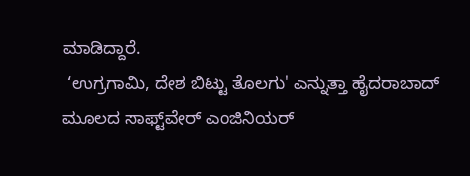ಮಾಡಿದ್ದಾರೆ.
 ‘ಉಗ್ರಗಾಮಿ, ದೇಶ ಬಿಟ್ಟು ತೊಲಗು' ಎನ್ನುತ್ತಾ ಹೈದರಾಬಾದ್‌ ಮೂಲದ ಸಾಫ್ಟ್‌ವೇರ್‌ ಎಂಜಿನಿಯರ್‌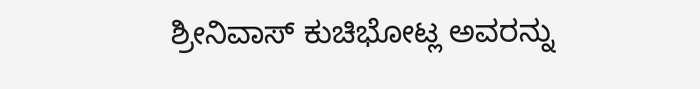ಶ್ರೀನಿವಾಸ್‌ ಕುಚಿಭೋಟ್ಲ ಅವರನ್ನು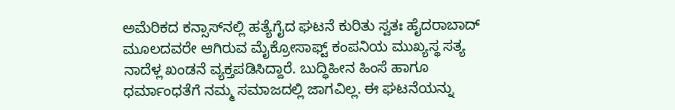ಅಮೆರಿಕದ ಕನ್ಸಾಸ್‌ನಲ್ಲಿ ಹತ್ಯೆಗೈದ ಘಟನೆ ಕುರಿತು ಸ್ವತಃ ಹೈದರಾಬಾದ್‌ ಮೂಲದವರೇ ಆಗಿರುವ ಮೈಕ್ರೋಸಾಫ್ಟ್‌ ಕಂಪನಿಯ ಮುಖ್ಯಸ್ಥ ಸತ್ಯ ನಾದೆಳ್ಲ ಖಂಡನೆ ವ್ಯಕ್ತಪಡಿಸಿದ್ದಾರೆ. ಬುದ್ಧಿಹೀನ ಹಿಂಸೆ ಹಾಗೂ ಧರ್ಮಾಂಧತೆಗೆ ನಮ್ಮ ಸಮಾಜದಲ್ಲಿ ಜಾಗವಿಲ್ಲ. ಈ ಘಟನೆಯನ್ನು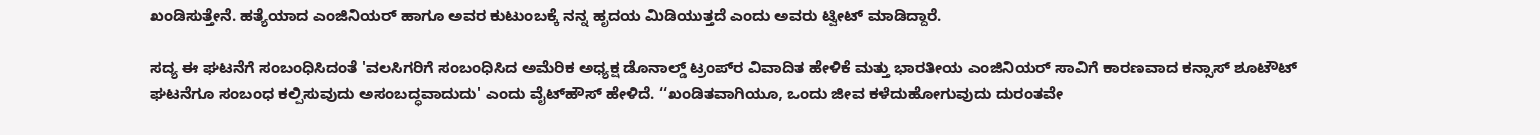ಖಂಡಿಸುತ್ತೇನೆ. ಹತ್ಯೆಯಾದ ಎಂಜಿನಿಯರ್‌ ಹಾಗೂ ಅವರ ಕುಟುಂಬಕ್ಕೆ ನನ್ನ ಹೃದಯ ಮಿಡಿಯುತ್ತದೆ ಎಂದು ಅವರು ಟ್ವೀಟ್‌ ಮಾಡಿದ್ದಾರೆ.

ಸದ್ಯ ಈ ಘಟನೆಗೆ ಸಂಬಂಧಿಸಿದಂತೆ 'ವಲಸಿಗರಿಗೆ ಸಂಬಂಧಿಸಿದ ಅಮೆರಿಕ ಅಧ್ಯಕ್ಷ ಡೊನಾಲ್ಡ್‌ ಟ್ರಂಪ್‌ರ ವಿವಾದಿತ ಹೇಳಿಕೆ ಮತ್ತು ಭಾರತೀಯ ಎಂಜಿನಿಯರ್‌ ಸಾವಿಗೆ ಕಾರಣವಾದ ಕನ್ಸಾಸ್‌ ಶೂಟೌಟ್‌ ಘಟನೆಗೂ ಸಂಬಂಧ ಕಲ್ಪಿಸುವುದು ಅಸಂಬದ್ಧವಾದುದು' ಎಂದು ವೈಟ್‌ಹೌಸ್‌ ಹೇಳಿದೆ. ‘‘ಖಂಡಿತವಾಗಿಯೂ, ಒಂದು ಜೀವ ಕಳೆದುಹೋಗುವುದು ದುರಂತವೇ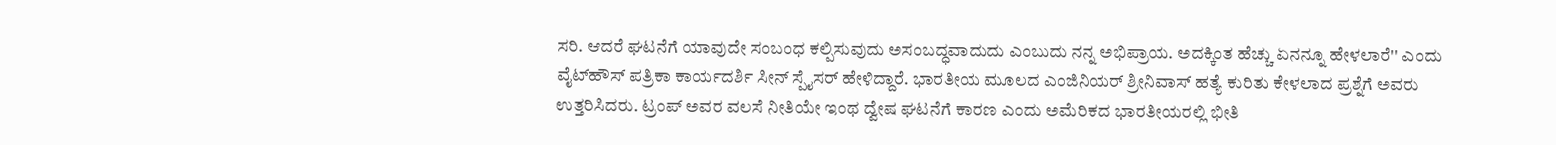ಸರಿ. ಆದರೆ ಘಟನೆಗೆ ಯಾವುದೇ ಸಂಬಂಧ ಕಲ್ಪಿಸುವುದು ಅಸಂಬದ್ಧವಾದುದು ಎಂಬುದು ನನ್ನ ಅಭಿಪ್ರಾಯ. ಅದಕ್ಕಿಂತ ಹೆಚ್ಚು ಏನನ್ನೂ ಹೇಳಲಾರೆ'' ಎಂದು ವೈಟ್‌ಹೌಸ್‌ ಪತ್ರಿಕಾ ಕಾರ್ಯದರ್ಶಿ ಸೀನ್‌ ಸ್ಪೈಸರ್‌ ಹೇಳಿದ್ದಾರೆ. ಭಾರತೀಯ ಮೂಲದ ಎಂಜಿನಿಯರ್‌ ಶ್ರೀನಿವಾಸ್‌ ಹತ್ಯೆ ಕುರಿತು ಕೇಳಲಾದ ಪ್ರಶ್ನೆಗೆ ಅವರು ಉತ್ತರಿಸಿದರು. ಟ್ರಂಪ್‌ ಅವರ ವಲಸೆ ನೀತಿಯೇ ಇಂಥ ದ್ವೇಷ ಘಟನೆಗೆ ಕಾರಣ ಎಂದು ಅಮೆರಿಕದ ಭಾರತೀಯರಲ್ಲಿ ಭೀತಿ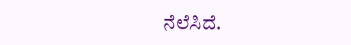ನೆಲೆಸಿದೆ.